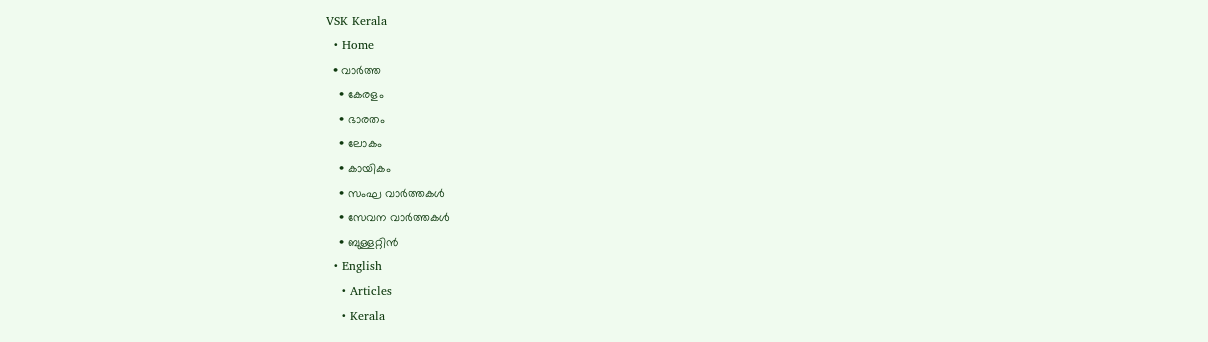VSK Kerala
  • Home
  • വാര്‍ത്ത
    • കേരളം
    • ഭാരതം
    • ലോകം
    • കായികം
    • സംഘ വാര്‍ത്തകള്‍
    • സേവന വാര്‍ത്തകള്‍
    • ബുള്ളറ്റിൻ
  • English
    • Articles
    • Kerala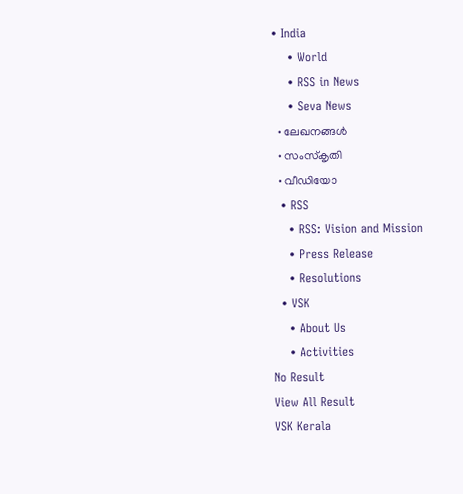• India
    • World
    • RSS in News
    • Seva News
  • ലേഖനങ്ങള്‍
  • സംസ്കൃതി
  • വീഡിയോ
  • RSS
    • RSS: Vision and Mission
    • Press Release
    • Resolutions
  • VSK
    • About Us
    • Activities
No Result
View All Result
VSK Kerala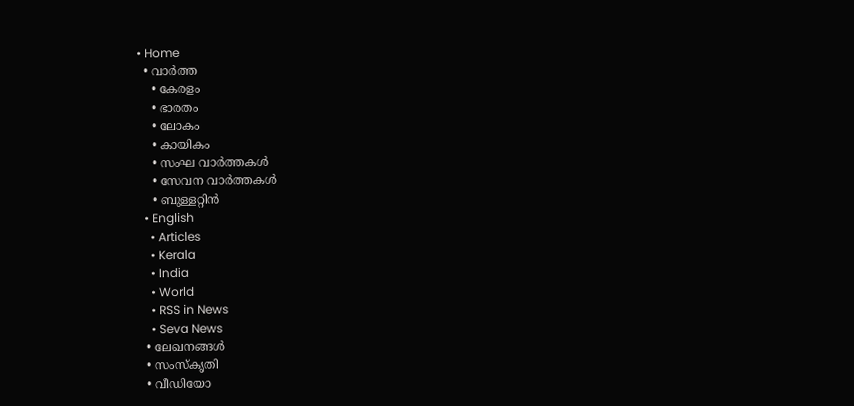• Home
  • വാര്‍ത്ത
    • കേരളം
    • ഭാരതം
    • ലോകം
    • കായികം
    • സംഘ വാര്‍ത്തകള്‍
    • സേവന വാര്‍ത്തകള്‍
    • ബുള്ളറ്റിൻ
  • English
    • Articles
    • Kerala
    • India
    • World
    • RSS in News
    • Seva News
  • ലേഖനങ്ങള്‍
  • സംസ്കൃതി
  • വീഡിയോ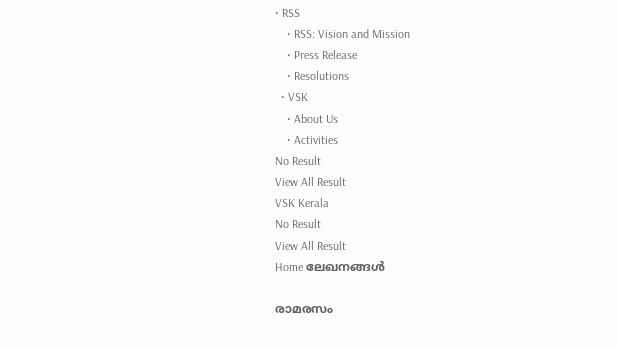• RSS
    • RSS: Vision and Mission
    • Press Release
    • Resolutions
  • VSK
    • About Us
    • Activities
No Result
View All Result
VSK Kerala
No Result
View All Result
Home ലേഖനങ്ങള്‍

രാമരസം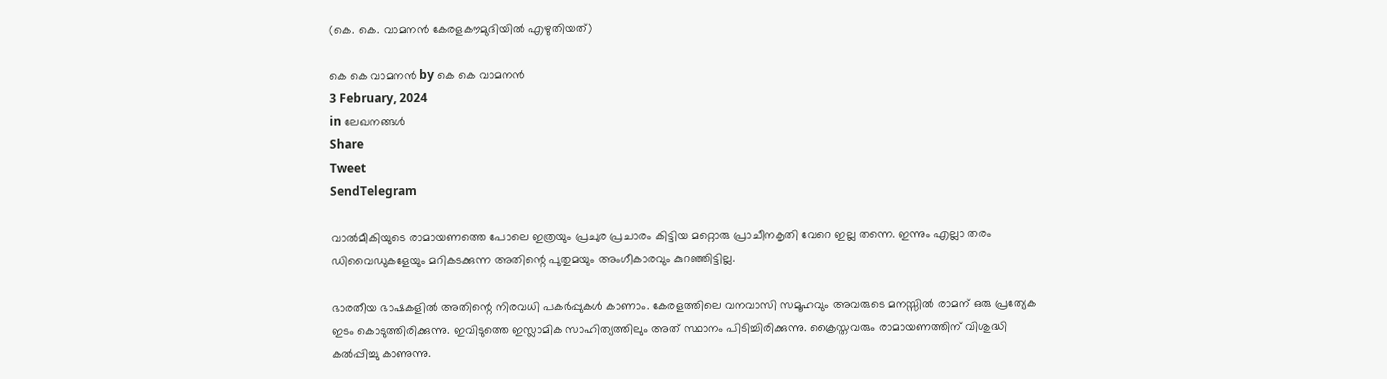(കെ. കെ. വാമനൻ കേരളകൗമുദിയിൽ എഴുതിയത്)

കെ കെ വാമനന്‍ by കെ കെ വാമനന്‍
3 February, 2024
in ലേഖനങ്ങള്‍
Share
Tweet
SendTelegram

വാൽമീകിയുടെ രാമായണത്തെ പോലെ ഇത്രയും പ്രചുര പ്രചാരം കിട്ടിയ മറ്റൊരു പ്രാചീനകൃതി വേറെ ഇല്ല തന്നെ. ഇന്നും എല്ലാ തരം ഡിവൈഡുകളേയും മറികടക്കുന്ന അതിന്റെ പുതുമയും അംഗീകാരവും കുറഞ്ഞിട്ടില്ല.

ഭാരതീയ ഭാഷകളിൽ അതിന്റെ നിരവധി പകർപ്പുകൾ കാണാം. കേരളത്തിലെ വനവാസി സമൂഹവും അവരുടെ മനസ്സിൽ രാമന് ഒരു പ്രത്യേക ഇടം കൊടുത്തിരിക്കുന്നു. ഇവിടുത്തെ ഇസ്ലാമിക സാഹിത്യത്തിലും അത് സ്ഥാനം പിടിച്ചിരിക്കുന്നു. ക്രൈസ്തവരും രാമായണത്തിന് വിശുദ്ധി കൽപ്പിച്ചു കാണുന്നു.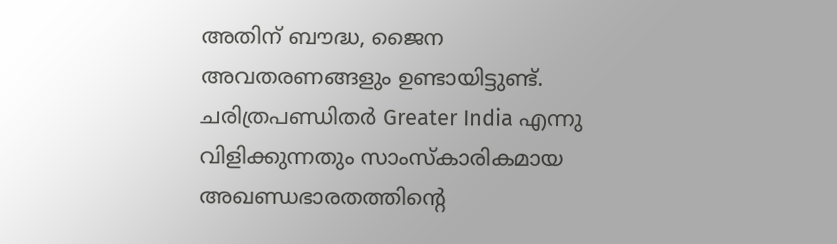അതിന് ബൗദ്ധ, ജൈന അവതരണങ്ങളും ഉണ്ടായിട്ടുണ്ട്. ചരിത്രപണ്ഡിതർ Greater India എന്നു വിളിക്കുന്നതും സാംസ്കാരികമായ അഖണ്ഡഭാരതത്തിന്റെ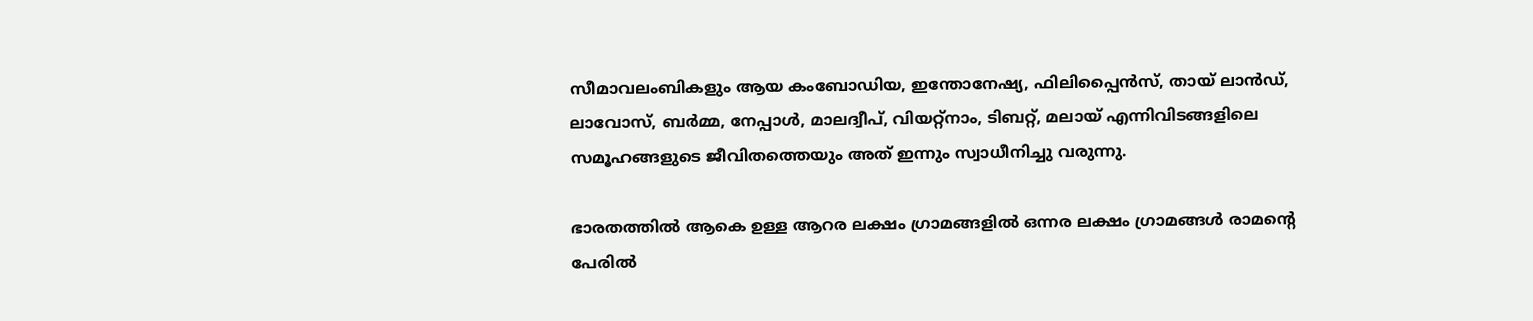സീമാവലംബികളും ആയ കംബോഡിയ, ഇന്തോനേഷ്യ, ഫിലിപ്പൈൻസ്, തായ് ലാൻഡ്, ലാവോസ്, ബർമ്മ, നേപ്പാൾ, മാലദ്വീപ്, വിയറ്റ്നാം, ടിബറ്റ്, മലായ് എന്നിവിടങ്ങളിലെ സമൂഹങ്ങളുടെ ജീവിതത്തെയും അത് ഇന്നും സ്വാധീനിച്ചു വരുന്നു.

ഭാരതത്തിൽ ആകെ ഉള്ള ആറര ലക്ഷം ഗ്രാമങ്ങളിൽ ഒന്നര ലക്ഷം ഗ്രാമങ്ങൾ രാമന്റെ പേരിൽ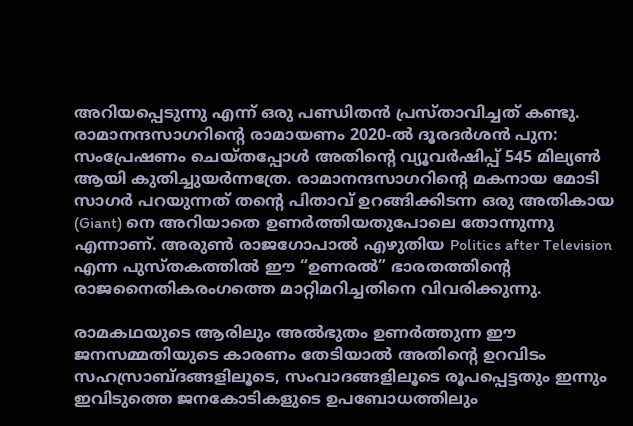അറിയപ്പെടുന്നു എന്ന് ഒരു പണ്ഡിതൻ പ്രസ്താവിച്ചത് കണ്ടു. രാമാനന്ദസാഗറിന്റെ രാമായണം 2020-ൽ ദൂരദർശൻ പുന: സംപ്രേഷണം ചെയ്തപ്പോൾ അതിന്റെ വ്യൂവർഷിപ്പ് 545 മില്യൺ ആയി കുതിച്ചുയർന്നത്രേ. രാമാനന്ദസാഗറിന്റെ മകനായ മോടി സാഗർ പറയുന്നത് തന്റെ പിതാവ് ഉറങ്ങിക്കിടന്ന ഒരു അതികായ (Giant) നെ അറിയാതെ ഉണർത്തിയതുപോലെ തോന്നുന്നു എന്നാണ്. അരുൺ രാജഗോപാൽ എഴുതിയ Politics after Television എന്ന പുസ്തകത്തിൽ ഈ “ഉണരൽ” ഭാരതത്തിന്റെ രാജനൈതികരംഗത്തെ മാറ്റിമറിച്ചതിനെ വിവരിക്കുന്നു.

രാമകഥയുടെ ആരിലും അൽഭുതം ഉണർത്തുന്ന ഈ ജനസമ്മതിയുടെ കാരണം തേടിയാൽ അതിന്റെ ഉറവിടം സഹസ്രാബ്ദങ്ങളിലൂടെ, സംവാദങ്ങളിലൂടെ രൂപപ്പെട്ടതും ഇന്നും ഇവിടുത്തെ ജനകോടികളുടെ ഉപബോധത്തിലും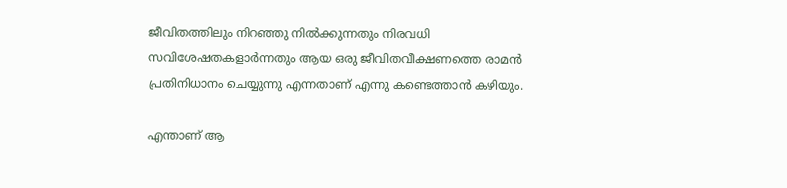ജീവിതത്തിലും നിറഞ്ഞു നിൽക്കുന്നതും നിരവധി സവിശേഷതകളാർന്നതും ആയ ഒരു ജീവിതവീക്ഷണത്തെ രാമൻ പ്രതിനിധാനം ചെയ്യുന്നു എന്നതാണ് എന്നു കണ്ടെത്താൻ കഴിയും.

എന്താണ് ആ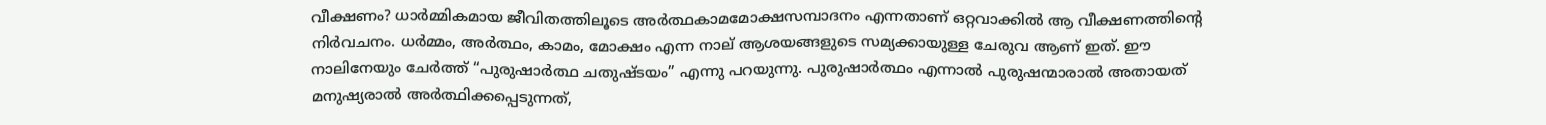വീക്ഷണം? ധാർമ്മികമായ ജീവിതത്തിലൂടെ അർത്ഥകാമമോക്ഷസമ്പാദനം എന്നതാണ് ഒറ്റവാക്കിൽ ആ വീക്ഷണത്തിന്റെ നിർവചനം. ധർമ്മം, അർത്ഥം, കാമം, മോക്ഷം എന്ന നാല് ആശയങ്ങളുടെ സമ്യക്കായുള്ള ചേരുവ ആണ് ഇത്. ഈ നാലിനേയും ചേർത്ത് “പുരുഷാർത്ഥ ചതുഷ്ടയം” എന്നു പറയുന്നു. പുരുഷാർത്ഥം എന്നാൽ പുരുഷന്മാരാൽ അതായത് മനുഷ്യരാൽ അർത്ഥിക്കപ്പെടുന്നത്,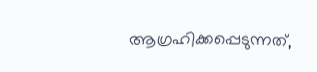ആഗ്രഹിക്കപ്പെടുന്നത്,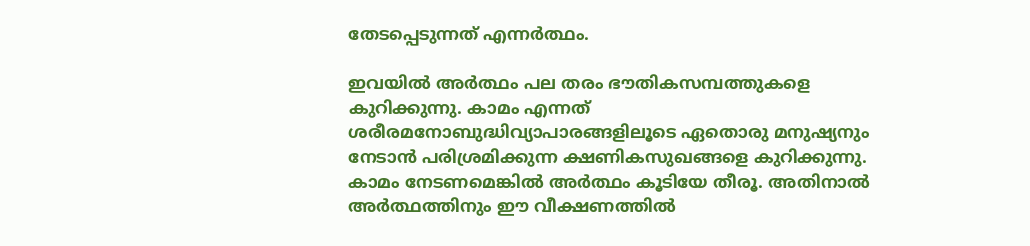തേടപ്പെടുന്നത് എന്നർത്ഥം.

ഇവയിൽ അർത്ഥം പല തരം ഭൗതികസമ്പത്തുകളെ കുറിക്കുന്നു. കാമം എന്നത് ശരീരമനോബുദ്ധിവ്യാപാരങ്ങളിലൂടെ ഏതൊരു മനുഷ്യനും നേടാൻ പരിശ്രമിക്കുന്ന ക്ഷണികസുഖങ്ങളെ കുറിക്കുന്നു. കാമം നേടണമെങ്കിൽ അർത്ഥം കൂടിയേ തീരൂ. അതിനാൽ അർത്ഥത്തിനും ഈ വീക്ഷണത്തിൽ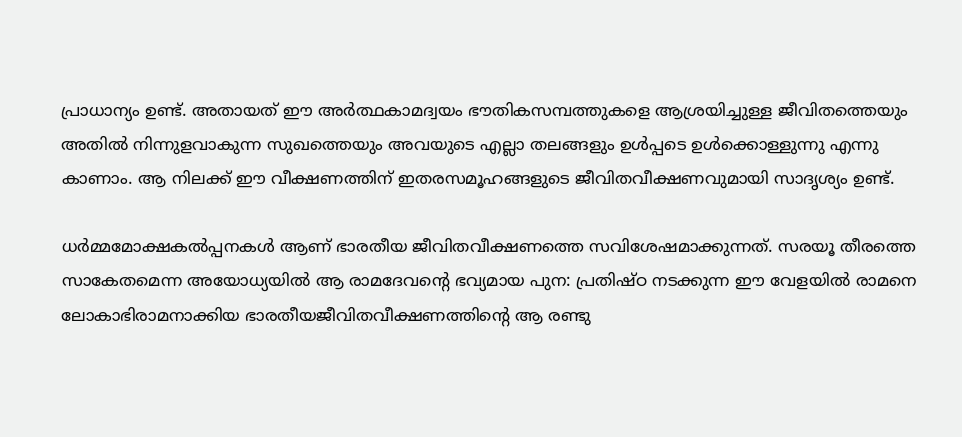പ്രാധാന്യം ഉണ്ട്. അതായത് ഈ അർത്ഥകാമദ്വയം ഭൗതികസമ്പത്തുകളെ ആശ്രയിച്ചുള്ള ജീവിതത്തെയും അതിൽ നിന്നുളവാകുന്ന സുഖത്തെയും അവയുടെ എല്ലാ തലങ്ങളും ഉൾപ്പടെ ഉൾക്കൊള്ളുന്നു എന്നു കാണാം. ആ നിലക്ക് ഈ വീക്ഷണത്തിന് ഇതരസമൂഹങ്ങളുടെ ജീവിതവീക്ഷണവുമായി സാദൃശ്യം ഉണ്ട്.

ധർമ്മമോക്ഷകൽപ്പനകൾ ആണ് ഭാരതീയ ജീവിതവീക്ഷണത്തെ സവിശേഷമാക്കുന്നത്. സരയൂ തീരത്തെ സാകേതമെന്ന അയോധ്യയിൽ ആ രാമദേവന്റെ ഭവ്യമായ പുന: പ്രതിഷ്ഠ നടക്കുന്ന ഈ വേളയിൽ രാമനെ ലോകാഭിരാമനാക്കിയ ഭാരതീയജീവിതവീക്ഷണത്തിന്റെ ആ രണ്ടു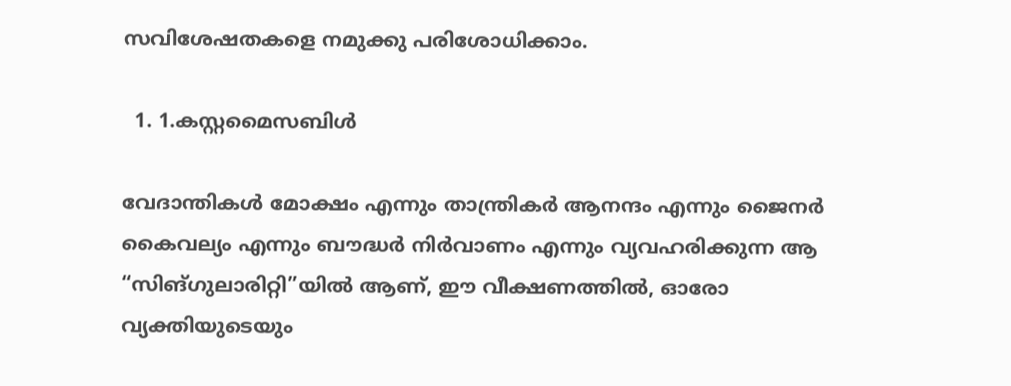സവിശേഷതകളെ നമുക്കു പരിശോധിക്കാം.

  1. 1.കസ്റ്റമൈസബിൾ

വേദാന്തികൾ മോക്ഷം എന്നും താന്ത്രികർ ആനന്ദം എന്നും ജൈനർ കൈവല്യം എന്നും ബൗദ്ധർ നിർവാണം എന്നും വ്യവഹരിക്കുന്ന ആ “സിങ്ഗുലാരിറ്റി”യിൽ ആണ്, ഈ വീക്ഷണത്തിൽ, ഓരോ വ്യക്തിയുടെയും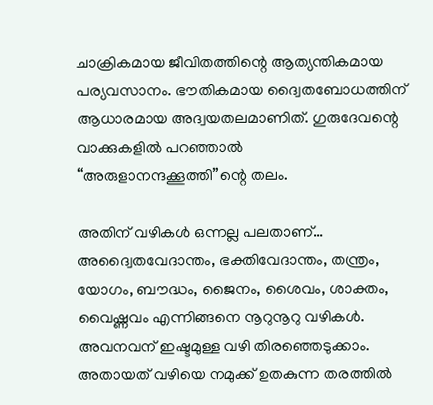ചാക്രികമായ ജീവിതത്തിന്റെ ആത്യന്തികമായ പര്യവസാനം. ഭൗതികമായ ദ്വൈതബോധത്തിന്
ആധാരമായ അദ്വയതലമാണിത്. ഗുരുദേവന്റെ വാക്കുകളിൽ പറഞ്ഞാൽ “അരുളാനന്ദക്കൂത്തി”ന്റെ തലം.

അതിന് വഴികൾ ഒന്നല്ല പലതാണ്… അദ്വൈതവേദാന്തം, ഭക്തിവേദാന്തം, തന്ത്രം, യോഗം, ബൗദ്ധം, ജൈനം, ശൈവം, ശാക്തം, വൈഷ്ണവം എന്നിങ്ങനെ നൂറുനൂറു വഴികൾ.
അവനവന് ഇഷ്ടമുള്ള വഴി തിരഞ്ഞെടുക്കാം. അതായത് വഴിയെ നമുക്ക് ഉതകുന്ന തരത്തിൽ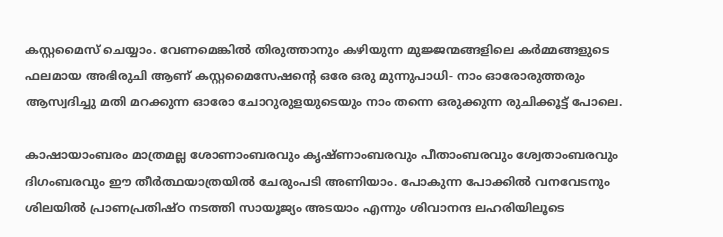കസ്റ്റമൈസ് ചെയ്യാം. വേണമെങ്കിൽ തിരുത്താനും കഴിയുന്ന മുജ്ജന്മങ്ങളിലെ കർമ്മങ്ങളുടെ ഫലമായ അഭിരുചി ആണ് കസ്റ്റമൈസേഷന്റെ ഒരേ ഒരു മുന്നുപാധി- നാം ഓരോരുത്തരും ആസ്വദിച്ചു മതി മറക്കുന്ന ഓരോ ചോറുരുളയുടെയും നാം തന്നെ ഒരുക്കുന്ന രുചിക്കൂട്ട് പോലെ.

കാഷായാംബരം മാത്രമല്ല ശോണാംബരവും കൃഷ്ണാംബരവും പീതാംബരവും ശ്വേതാംബരവും ദിഗംബരവും ഈ തീർത്ഥയാത്രയിൽ ചേരുംപടി അണിയാം. പോകുന്ന പോക്കിൽ വനവേടനും ശിലയിൽ പ്രാണപ്രതിഷ്ഠ നടത്തി സായൂജ്യം അടയാം എന്നും ശിവാനന്ദ ലഹരിയിലൂടെ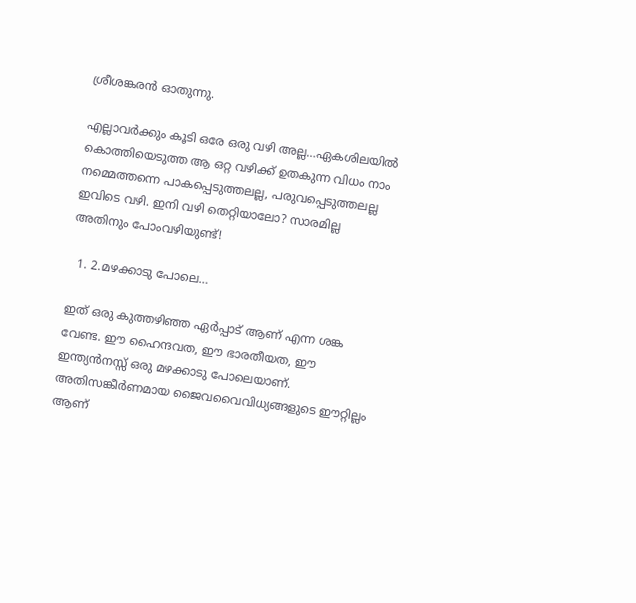ശ്രീശങ്കരൻ ഓതുന്നു.

എല്ലാവർക്കും കൂടി ഒരേ ഒരു വഴി അല്ല…ഏകശിലയിൽ കൊത്തിയെടുത്ത ആ ഒറ്റ വഴിക്ക് ഉതകുന്ന വിധം നാം നമ്മെത്തന്നെ പാകപ്പെടുത്തലല്ല, പരുവപ്പെടുത്തലല്ല ഇവിടെ വഴി. ഇനി വഴി തെറ്റിയാലോ? സാരമില്ല അതിനും പോംവഴിയുണ്ട്!

  1. 2.മഴക്കാടു പോലെ…

ഇത് ഒരു കുത്തഴിഞ്ഞ ഏർപ്പാട് ആണ് എന്ന ശങ്ക വേണ്ട. ഈ ഹൈന്ദവത, ഈ ഭാരതീയത, ഈ ഇന്ത്യൻനസ്സ് ഒരു മഴക്കാടു പോലെയാണ്. അതിസങ്കീർണമായ ജൈവവൈവിധ്യങ്ങളുടെ ഈറ്റില്ലം ആണ്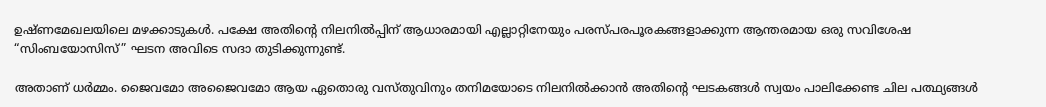ഉഷ്ണമേഖലയിലെ മഴക്കാടുകൾ. പക്ഷേ അതിന്റെ നിലനിൽപ്പിന് ആധാരമായി എല്ലാറ്റിനേയും പരസ്പരപൂരകങ്ങളാക്കുന്ന ആന്തരമായ ഒരു സവിശേഷ “സിംബയോസിസ്” ഘടന അവിടെ സദാ തുടിക്കുന്നുണ്ട്.

അതാണ് ധർമ്മം. ജൈവമോ അജൈവമോ ആയ ഏതൊരു വസ്തുവിനും തനിമയോടെ നിലനിൽക്കാൻ അതിന്റെ ഘടകങ്ങൾ സ്വയം പാലിക്കേണ്ട ചില പത്ഥ്യങ്ങൾ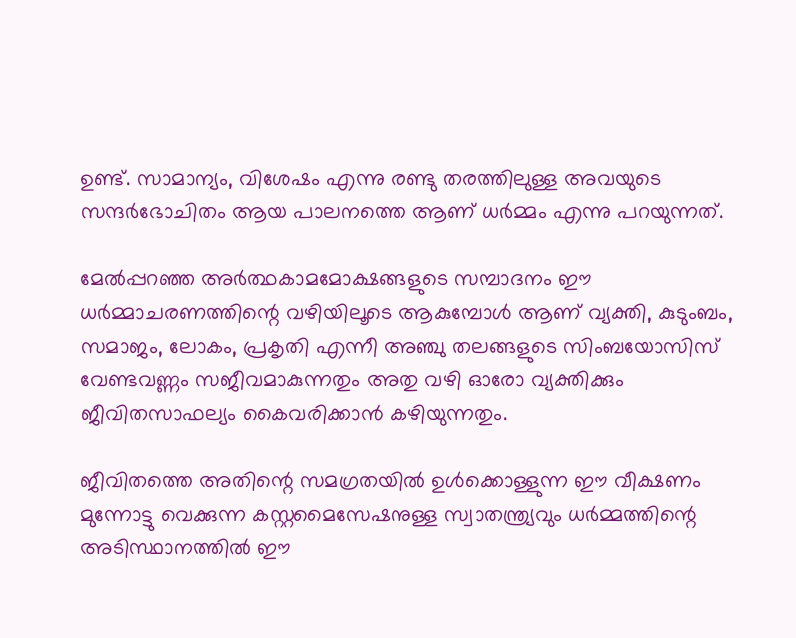ഉണ്ട്. സാമാന്യം, വിശേഷം എന്നു രണ്ടു തരത്തിലുള്ള അവയുടെ സന്ദർഭോചിതം ആയ പാലനത്തെ ആണ് ധർമ്മം എന്നു പറയുന്നത്.

മേൽപ്പറഞ്ഞ അർത്ഥകാമമോക്ഷങ്ങളുടെ സമ്പാദനം ഈ ധർമ്മാചരണത്തിന്റെ വഴിയിലൂടെ ആകുമ്പോൾ ആണ് വ്യക്തി, കുടുംബം, സമാജം, ലോകം, പ്രകൃതി എന്നീ അഞ്ചു തലങ്ങളുടെ സിംബയോസിസ് വേണ്ടവണ്ണം സജീവമാകുന്നതും അതു വഴി ഓരോ വ്യക്തിക്കും ജീവിതസാഫല്യം കൈവരിക്കാൻ കഴിയുന്നതും.

ജീവിതത്തെ അതിന്റെ സമഗ്രതയിൽ ഉൾക്കൊള്ളുന്ന ഈ വീക്ഷണം മുന്നോട്ടു വെക്കുന്ന കസ്റ്റമൈസേഷനുള്ള സ്വാതന്ത്ര്യവും ധർമ്മത്തിന്റെ അടിസ്ഥാനത്തിൽ ഈ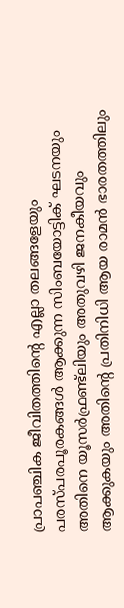പ്രാപഞ്ചിക ജീവിതത്തിന്റെ എല്ലാ തലങ്ങളേയും പരസ്പരപൂരകങ്ങൾ ആക്കുന്ന സിംബയോട്ടിക് ഘടനയും അതിനെ യൂസർഫ്രണ്ട്ലിയും അതുവഴി ജനകീയവും ആക്കുകയും അതിന്റെ പ്രതിനിധി ആയ രാമൻ ഭാരതത്തിലും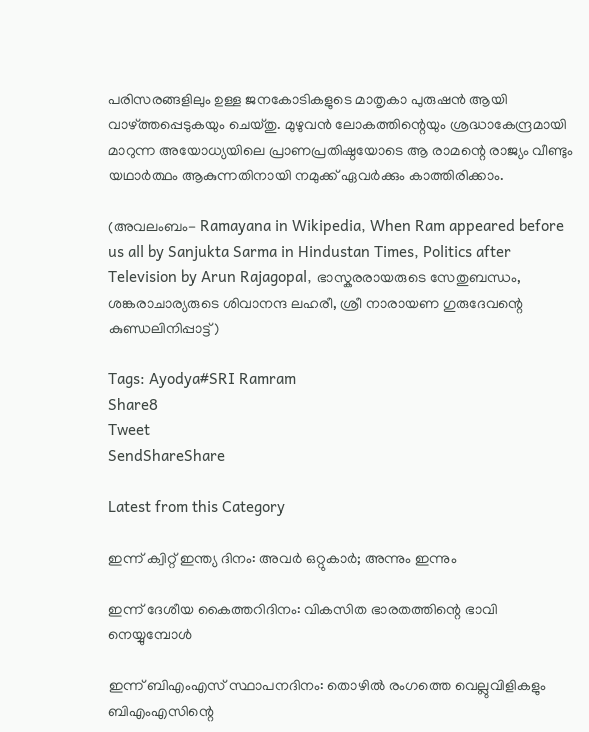പരിസരങ്ങളിലും ഉള്ള ജനകോടികളുടെ മാതൃകാ പുരുഷൻ ആയി വാഴ്ത്തപ്പെടുകയും ചെയ്തു. മുഴുവൻ ലോകത്തിന്റെയും ശ്രദ്ധാകേന്ദ്രമായി മാറുന്ന അയോധ്യയിലെ പ്രാണപ്രതിഷ്ഠയോടെ ആ രാമന്റെ രാജ്യം വീണ്ടും യഥാർത്ഥം ആകുന്നതിനായി നമുക്ക് ഏവർക്കും കാത്തിരിക്കാം.

(അവലംബം- Ramayana in Wikipedia, When Ram appeared before us all by Sanjukta Sarma in Hindustan Times, Politics after Television by Arun Rajagopal, ഭാസ്കരരായരുടെ സേതുബന്ധം, ശങ്കരാചാര്യരുടെ ശിവാനന്ദ ലഹരീ, ശ്രീ നാരായണ ഗുരുദേവന്റെ കുണ്ഡലിനിപ്പാട്ട്)

Tags: Ayodya#SRI Ramram
Share8
Tweet
SendShareShare

Latest from this Category

ഇന്ന് ക്വിറ്റ് ഇന്ത്യ ദിനം: അവര്‍ ഒറ്റുകാര്‍; അന്നും ഇന്നും

ഇന്ന് ദേശീയ കൈത്തറിദിനം: വികസിത ഭാരതത്തിന്റെ ഭാവി നെയ്യുമ്പോള്‍

ഇന്ന് ബിഎംഎസ് സ്ഥാപനദിനം: തൊഴില്‍ രംഗത്തെ വെല്ലുവിളികളും ബിഎംഎസിന്റെ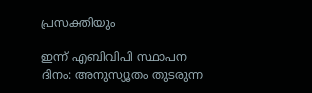പ്രസക്തിയും

ഇന്ന് എബിവിപി സ്ഥാപന ദിനം: അനുസ്യൂതം തുടരുന്ന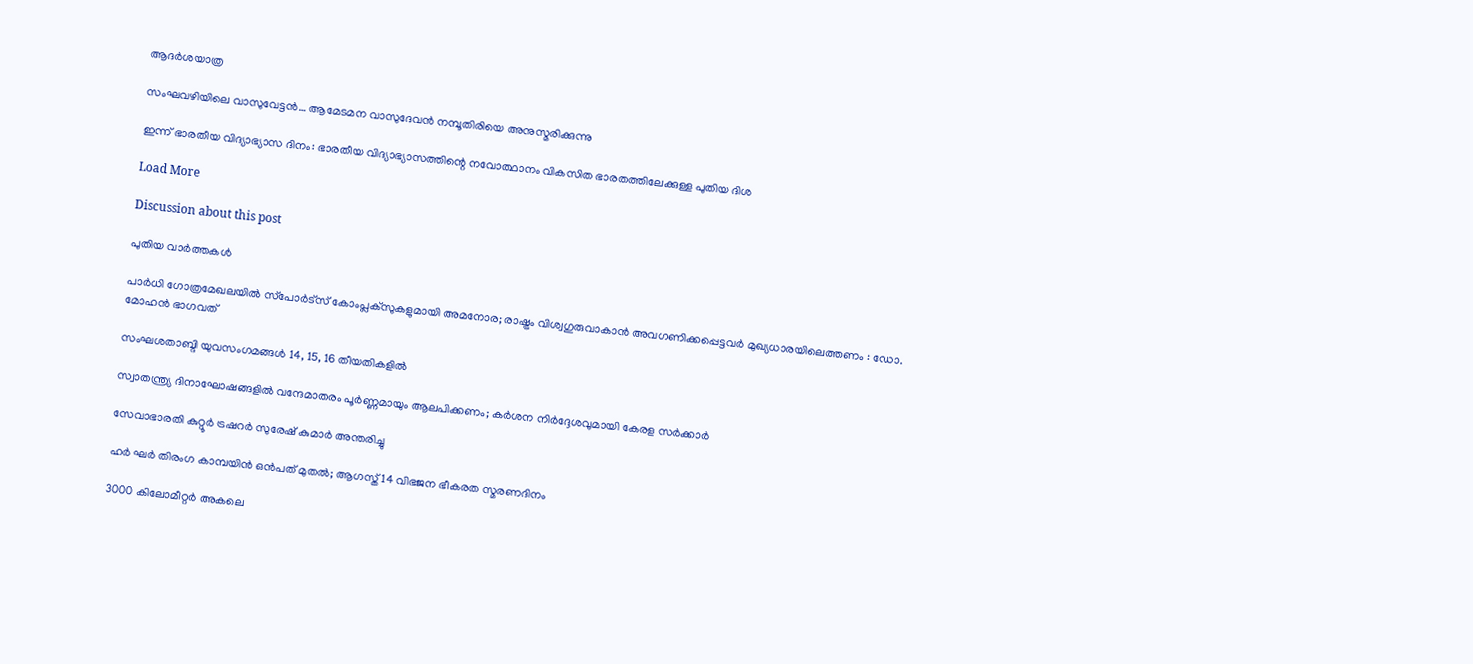ആദര്‍ശയാത്ര

സംഘവഴിയിലെ വാസുവേട്ടന്‍… ആമേടമന വാസുദേവന്‍ നമ്പൂതിരിയെ അനുസ്മരിക്കുന്നു

ഇന്ന് ഭാരതീയ വിദ്യാഭ്യാസ ദിനം: ഭാരതീയ വിദ്യാഭ്യാസത്തിന്റെ നവോത്ഥാനം വികസിത ഭാരതത്തിലേക്കുള്ള പുതിയ ദിശ

Load More

Discussion about this post

പുതിയ വാര്‍ത്തകള്‍

പാര്‍ധി ഗോത്രമേഖലയില്‍ സ്‌പോര്‍ട്‌സ് കോംപ്ലക്‌സുകളുമായി അമനോര; രാഷ്ട്രം വിശ്വഗുരുവാകാന്‍ അവഗണിക്കപ്പെട്ടവര്‍ മുഖ്യധാരയിലെത്തണം : ഡോ. മോഹന്‍ ഭാഗവത്

സംഘശതാബ്ദി യുവസംഗമങ്ങള്‍ 14, 15, 16 തീയതികളില്‍

സ്വാതന്ത്ര്യ ദിനാഘോഷങ്ങളിൽ വന്ദേമാതരം പൂർണ്ണമായും ആലപിക്കണം; കർശന നിർദ്ദേശവുമായി കേരള സർക്കാർ

സേവാഭാരതി കുറ്റൂർ ട്രഷറർ സുരേഷ് കുമാർ അന്തരിച്ചു

ഹര്‍ ഘര്‍ തിരംഗ കാമ്പയിന്‍ ഒന്‍പത് മുതല്‍; ആഗസ്ത് 14 വിഭജന ഭീകരത സ്മരണദിനം

3000 കിലോമീറ്റർ അകലെ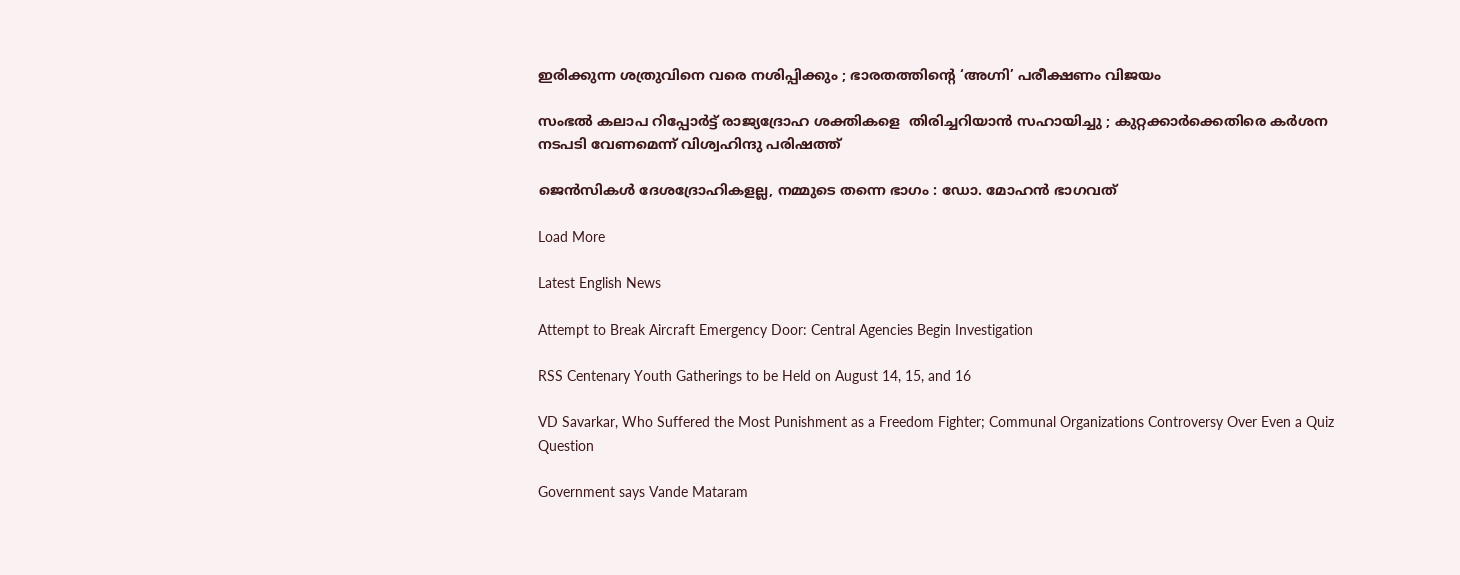ഇരിക്കുന്ന ശത്രുവിനെ വരെ നശിപ്പിക്കും ; ഭാരതത്തിന്റെ ‘അഗ്നി’ പരീക്ഷണം വിജയം

സംഭൽ കലാപ റിപ്പോർട്ട് രാജ്യദ്രോഹ ശക്തികളെ  തിരിച്ചറിയാൻ സഹായിച്ചു ; കുറ്റക്കാർക്കെതിരെ കർശന നടപടി വേണമെന്ന് വിശ്വഹിന്ദു പരിഷത്ത്

ജെന്‍സികള്‍ ദേശദ്രോഹികളല്ല, നമ്മുടെ തന്നെ ഭാഗം : ഡോ. മോഹന്‍ ഭാഗവത്

Load More

Latest English News

Attempt to Break Aircraft Emergency Door: Central Agencies Begin Investigation

RSS Centenary Youth Gatherings to be Held on August 14, 15, and 16

VD Savarkar, Who Suffered the Most Punishment as a Freedom Fighter; Communal Organizations Controversy Over Even a Quiz Question

Government says Vande Mataram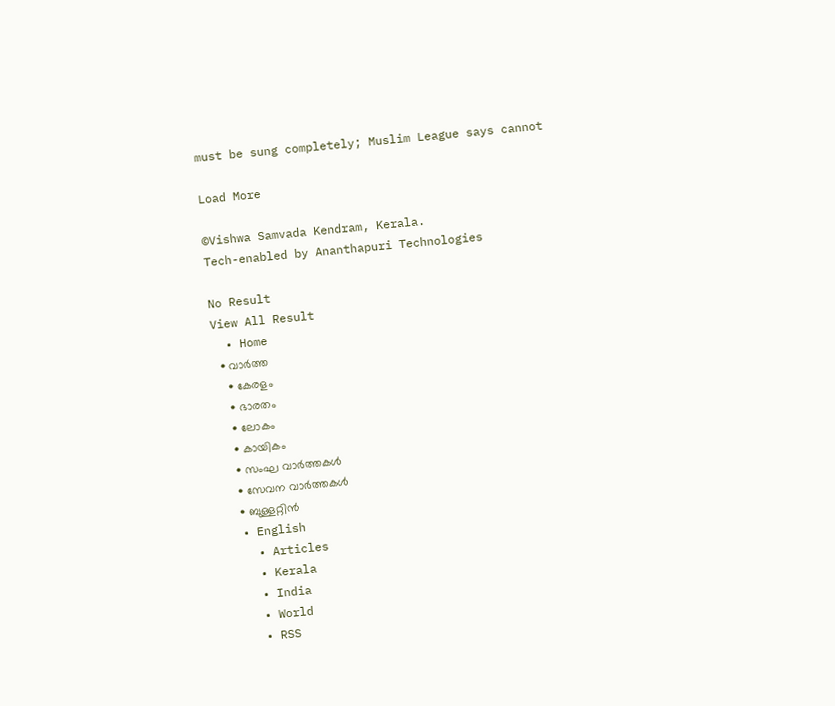must be sung completely; Muslim League says cannot

Load More

©Vishwa Samvada Kendram, Kerala.
Tech-enabled by Ananthapuri Technologies

No Result
View All Result
  • Home
  • വാര്‍ത്ത
    • കേരളം
    • ഭാരതം
    • ലോകം
    • കായികം
    • സംഘ വാര്‍ത്തകള്‍
    • സേവന വാര്‍ത്തകള്‍
    • ബുള്ളറ്റിൻ
  • English
    • Articles
    • Kerala
    • India
    • World
    • RSS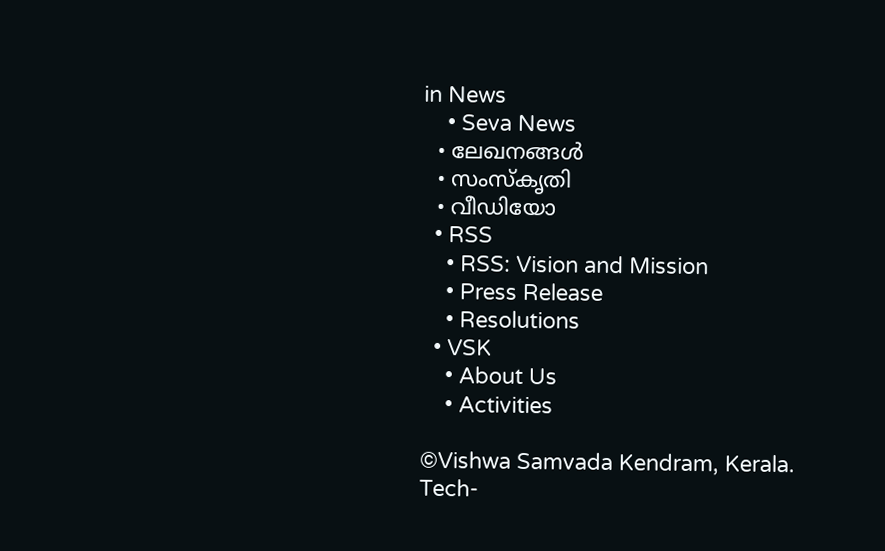in News
    • Seva News
  • ലേഖനങ്ങള്‍
  • സംസ്കൃതി
  • വീഡിയോ
  • RSS
    • RSS: Vision and Mission
    • Press Release
    • Resolutions
  • VSK
    • About Us
    • Activities

©Vishwa Samvada Kendram, Kerala.
Tech-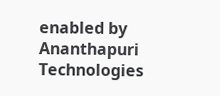enabled by Ananthapuri Technologies